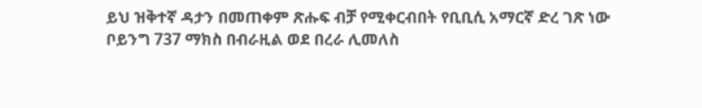ይህ ዝቅተኛ ዳታን በመጠቀም ጽሑፍ ብቻ የሚቀርብበት የቢቢሲ አማርኛ ድረ ገጽ ነው
ቦይንግ 737 ማክስ በብራዚል ወደ በረራ ሊመለስ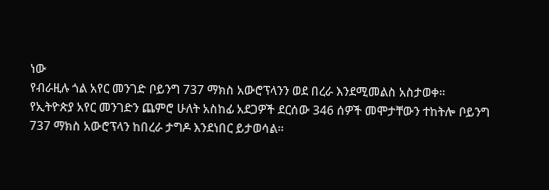ነው
የብራዚሉ ጎል አየር መንገድ ቦይንግ 737 ማክስ አውሮፕላንን ወደ በረራ እንደሚመልስ አስታወቀ።
የኢትዮጵያ አየር መንገድን ጨምሮ ሁለት አስከፊ አደጋዎች ደርሰው 346 ሰዎች መሞታቸውን ተከትሎ ቦይንግ 737 ማክስ አውሮፕላን ከበረራ ታግዶ እንደነበር ይታወሳል።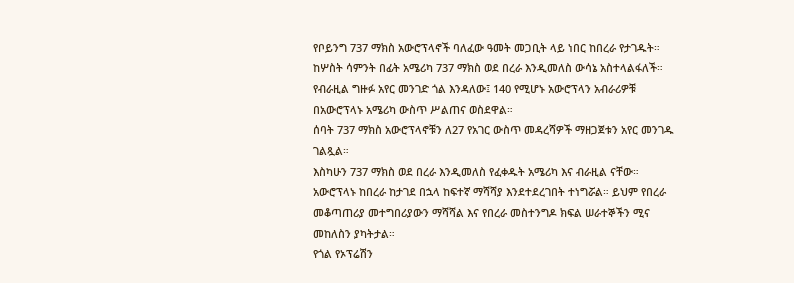የቦይንግ 737 ማክስ አውሮፕላኖች ባለፈው ዓመት መጋቢት ላይ ነበር ከበረራ የታገዱት።
ከሦስት ሳምንት በፊት አሜሪካ 737 ማክስ ወደ በረራ እንዲመለስ ውሳኔ አስተላልፋለች።
የብራዚል ግዙፉ አየር መንገድ ጎል እንዳለው፤ 140 የሚሆኑ አውሮፕላን አብራሪዎቹ በአውሮፕላኑ አሜሪካ ውስጥ ሥልጠና ወስደዋል።
ሰባት 737 ማክስ አውሮፕላኖቹን ለ27 የአገር ውስጥ መዳረሻዎች ማዘጋጀቱን አየር መንገዱ ገልጿል።
እስካሁን 737 ማክስ ወደ በረራ እንዲመለስ የፈቀዱት አሜሪካ እና ብራዚል ናቸው።
አውሮፕላኑ ከበረራ ከታገደ በኋላ ከፍተኛ ማሻሻያ እንደተደረገበት ተነግሯል። ይህም የበረራ መቆጣጠሪያ መተግበሪያውን ማሻሻል እና የበረራ መስተንግዶ ክፍል ሠራተኞችን ሚና መከለስን ያካትታል።
የጎል የኦፕሬሽን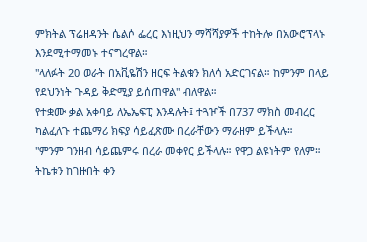ምክትል ፕሬዘዳንት ሴልሶ ፌረር እነዚህን ማሻሻያዎች ተከትሎ በአውሮፕላኑ እንደሚተማመኑ ተናግረዋል።
"ላለፉት 20 ወራት በአቪዬሽን ዘርፍ ትልቁን ክለሳ አድርገናል። ከምንም በላይ የደህንነት ጉዳይ ቅድሚያ ይሰጠዋል" ብለዋል።
የተቋሙ ቃል አቀባይ ለኤኤፍፒ እንዳሉት፤ ተጓዦች በ737 ማክስ መብረር ካልፈለጉ ተጨማሪ ክፍያ ሳይፈጽሙ በረራቸውን ማራዘም ይችላሉ።
"ምንም ገንዘብ ሳይጨምሩ በረራ መቀየር ይችላሉ። የዋጋ ልዩነትም የለም። ትኬቱን ከገዙበት ቀን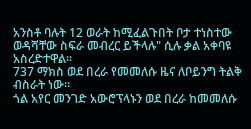አንስቶ ባሉት 12 ወራት ከሚፈልጉበት ቦታ ተነስተው ወዳሻቸው ስፍራ መብረር ይችላሉ" ሲሉ ቃል አቀባዩ አስረድተዋል።
737 ማክስ ወደ በረራ የመመለሱ ዜና ለቦይንግ ትልቅ ብስራት ነው።
ጎል አየር መንገድ አውሮፕላኑን ወደ በረራ ከመመለሱ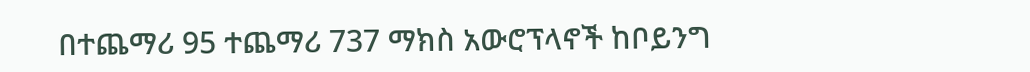በተጨማሪ 95 ተጨማሪ 737 ማክስ አውሮፕላኖች ከቦይንግ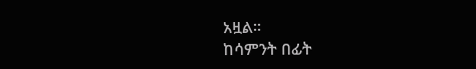አዟል።
ከሳምንት በፊት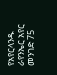የአየርላንዱ ራየንኤር አየር መንገድ 75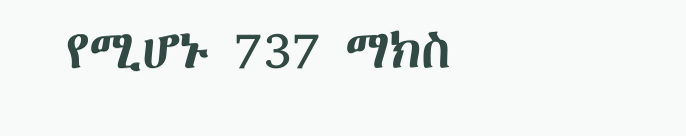የሚሆኑ 737 ማክስ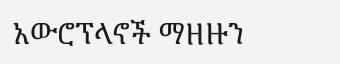አውሮፕላኖች ማዘዙን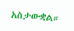አስታውቋል።